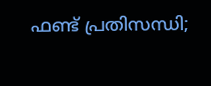ഫണ്ട് പ്രതിസന്ധി;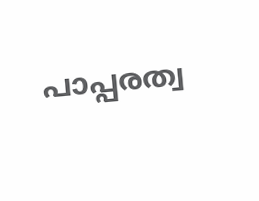പാപ്പരത്വ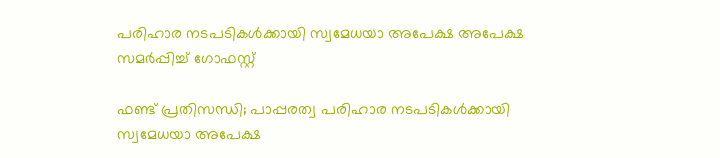പരിഹാര നടപടികള്‍ക്കായി സ്വമേധയാ അപേക്ഷ അപേക്ഷ സമര്‍പ്പിച്ച് ഗോഫസ്റ്റ്

ഫണ്ട് പ്രതിസന്ധി; പാപ്പരത്വ പരിഹാര നടപടികള്‍ക്കായി സ്വമേധയാ അപേക്ഷ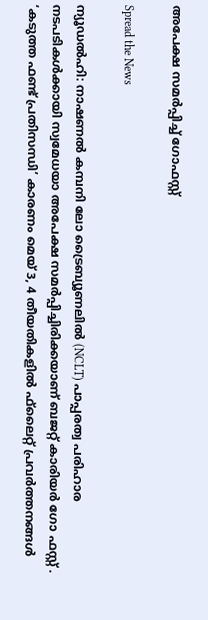അപേക്ഷ സമര്‍പ്പിച്ച് ഗോഫസ്റ്റ്

Spread the News

ന്യൂഡല്‍ഹി: നാഷണല്‍ കമ്പനി ലോ ട്രൈബ്യൂണലില്‍ (NCLT) പാപ്പരത്വ പരിഹാര നടപടികള്‍ക്കായി സ്വമേധയാ അപേക്ഷ സമര്‍പ്പിച്ചിരിക്കയാണ് ബജറ്റ് കാരിയര്‍ ഗോ ഫസ്റ്റ് . ‘കടുത്ത ഫണ്ട് പ്രതിസന്ധി’ കാരണം മെയ് 3, 4 തീയതികളില്‍ ഫ്‌ലൈറ്റ് പ്രവര്‍ത്തനങ്ങള്‍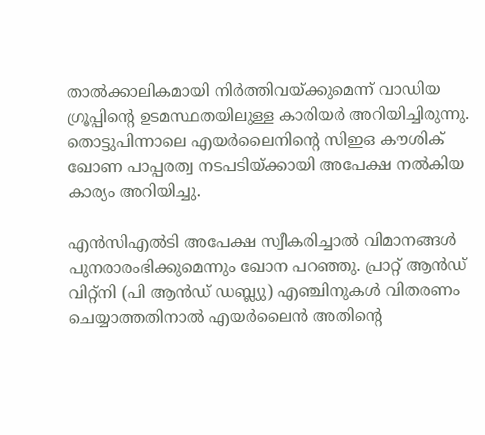താല്‍ക്കാലികമായി നിര്‍ത്തിവയ്ക്കുമെന്ന് വാഡിയ ഗ്രൂപ്പിന്റെ ഉടമസ്ഥതയിലുള്ള കാരിയര്‍ അറിയിച്ചിരുന്നു. തൊട്ടുപിന്നാലെ എയര്‍ലൈനിന്റെ സിഇഒ കൗശിക് ഖോണ പാപ്പരത്വ നടപടിയ്ക്കായി അപേക്ഷ നല്‍കിയ കാര്യം അറിയിച്ചു.

എന്‍സിഎല്‍ടി അപേക്ഷ സ്വീകരിച്ചാല്‍ വിമാനങ്ങള്‍ പുനരാരംഭിക്കുമെന്നും ഖോന പറഞ്ഞു. പ്രാറ്റ് ആന്‍ഡ് വിറ്റ്‌നി (പി ആന്‍ഡ് ഡബ്ല്യു) എഞ്ചിനുകള്‍ വിതരണം ചെയ്യാത്തതിനാല്‍ എയര്‍ലൈന്‍ അതിന്റെ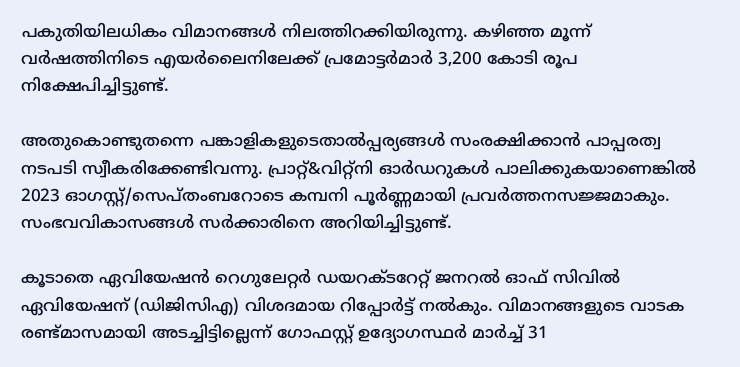പകുതിയിലധികം വിമാനങ്ങള്‍ നിലത്തിറക്കിയിരുന്നു. കഴിഞ്ഞ മൂന്ന് വര്‍ഷത്തിനിടെ എയര്‍ലൈനിലേക്ക് പ്രമോട്ടര്‍മാര്‍ 3,200 കോടി രൂപ നിക്ഷേപിച്ചിട്ടുണ്ട്.

അതുകൊണ്ടുതന്നെ പങ്കാളികളുടെതാല്‍പ്പര്യങ്ങള്‍ സംരക്ഷിക്കാന്‍ പാപ്പരത്വ നടപടി സ്വീകരിക്കേണ്ടിവന്നു. പ്രാറ്റ്&വിറ്റ്‌നി ഓര്‍ഡറുകള്‍ പാലിക്കുകയാണെങ്കില്‍ 2023 ഓഗസ്റ്റ്/സെപ്തംബറോടെ കമ്പനി പൂര്‍ണ്ണമായി പ്രവര്‍ത്തനസജ്ജമാകും. സംഭവവികാസങ്ങള്‍ സര്‍ക്കാരിനെ അറിയിച്ചിട്ടുണ്ട്.

കൂടാതെ ഏവിയേഷന്‍ റെഗുലേറ്റര്‍ ഡയറക്ടറേറ്റ് ജനറല്‍ ഓഫ് സിവില്‍ ഏവിയേഷന് (ഡിജിസിഎ) വിശദമായ റിപ്പോര്‍ട്ട് നല്‍കും. വിമാനങ്ങളുടെ വാടക രണ്ട്മാസമായി അടച്ചിട്ടില്ലെന്ന് ഗോഫസ്റ്റ് ഉദ്യോഗസ്ഥര്‍ മാര്‍ച്ച് 31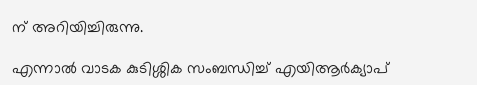ന് അറിയിച്ചിരുന്നു.

എന്നാല്‍ വാടക കുടിശ്ശിക സംബന്ധിച്ച് എയിആര്‍ക്യാപ്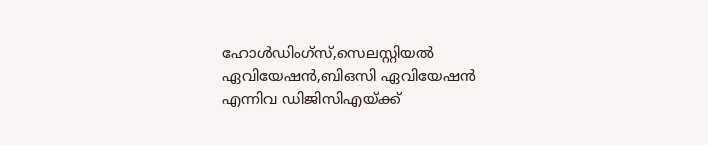ഹോള്‍ഡിംഗ്‌സ്,സെലസ്റ്റിയല്‍ ഏവിയേഷന്‍,ബിഒസി ഏവിയേഷന്‍ എന്നിവ ഡിജിസിഎയ്ക്ക്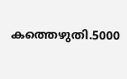കത്തെഴുതി.5000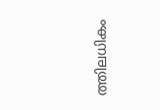ത്തിലധികം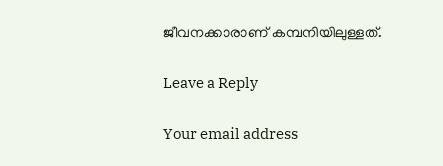ജീവനക്കാരാണ് കമ്പനിയിലുള്ളത്.

Leave a Reply

Your email address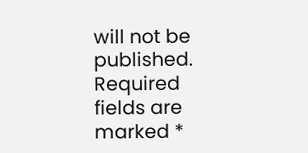will not be published. Required fields are marked *